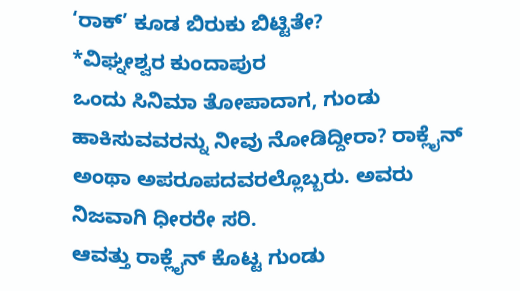‘ರಾಕ್’ ಕೂಡ ಬಿರುಕು ಬಿಟ್ಟಿತೇ?
*ವಿಘ್ನೕಶ್ವರ ಕುಂದಾಪುರ
ಒಂದು ಸಿನಿಮಾ ತೋಪಾದಾಗ, ಗುಂಡು ಹಾಕಿಸುವವರನ್ನು ನೀವು ನೋಡಿದ್ದೀರಾ? ರಾಕ್ಲೈನ್ ಅಂಥಾ ಅಪರೂಪದವರಲ್ಲೊಬ್ಬರು. ಅವರು ನಿಜವಾಗಿ ಧೀರರೇ ಸರಿ.
ಆವತ್ತು ರಾಕ್ಲೈನ್ ಕೊಟ್ಟ ಗುಂಡು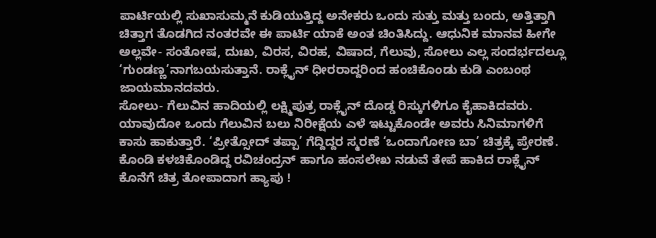ಪಾರ್ಟಿಯಲ್ಲಿ ಸುಖಾಸುಮ್ಮನೆ ಕುಡಿಯುತ್ತಿದ್ದ ಅನೇಕರು ಒಂದು ಸುತ್ತು ಮತ್ತು ಬಂದು, ಅತ್ತಿತ್ತಾಗಿ ಚಿತ್ತಾಗ ತೊಡಗಿದ ನಂತರವೇ ಈ ಪಾರ್ಟಿ ಯಾಕೆ ಅಂತ ಚಿಂತಿಸಿದ್ದು. ಆಧುನಿಕ ಮಾನವ ಹೀಗೇ ಅಲ್ಲವೇ- ಸಂತೋಷ, ದುಃಖ, ವಿರಸ, ವಿರಹ, ವಿಷಾದ, ಗೆಲುವು, ಸೋಲು ಎಲ್ಲ ಸಂದರ್ಭದಲ್ಲೂ ‘ಗುಂಡಣ್ಣ’ನಾಗಬಯಸುತ್ತಾನೆ. ರಾಕ್ಲೈನ್ ಧೀರರಾದ್ದರಿಂದ ಹಂಚಿಕೊಂಡು ಕುಡಿ ಎಂಬಂಥ ಜಾಯಮಾನದವರು.
ಸೋಲು- ಗೆಲುವಿನ ಹಾದಿಯಲ್ಲಿ ಲಕ್ಷ್ಮಿಪುತ್ರ ರಾಕ್ಲೈನ್ ದೊಡ್ಡ ರಿಸ್ಕುಗಳಿಗೂ ಕೈಹಾಕಿದವರು. ಯಾವುದೋ ಒಂದು ಗೆಲುವಿನ ಬಲು ನಿರೀಕ್ಷೆಯ ಎಳೆ ಇಟ್ಟುಕೊಂಡೇ ಅವರು ಸಿನಿಮಾಗಳಿಗೆ ಕಾಸು ಹಾಕುತ್ತಾರೆ. ‘ಪ್ರೀತ್ಸೋದ್ ತಪ್ಪಾ’ ಗೆದ್ದಿದ್ದರ ಸ್ಮರಣೆ ‘ಒಂದಾಗೋಣ ಬಾ’ ಚಿತ್ರಕ್ಕೆ ಪ್ರೇರಣೆ. ಕೊಂಡಿ ಕಳಚಿಕೊಂಡಿದ್ದ ರವಿಚಂದ್ರನ್ ಹಾಗೂ ಹಂಸಲೇಖ ನಡುವೆ ತೇಪೆ ಹಾಕಿದ ರಾಕ್ಲೈನ್ ಕೊನೆಗೆ ಚಿತ್ರ ತೋಪಾದಾಗ ಹ್ಯಾಪು !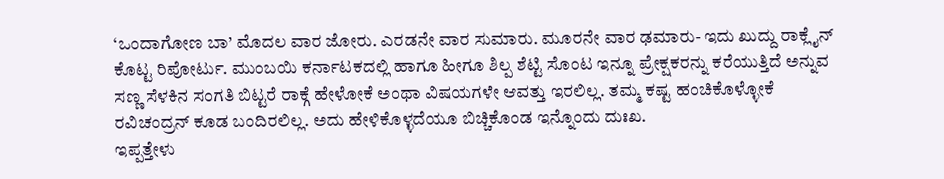‘ಒಂದಾಗೋಣ ಬಾ’ ಮೊದಲ ವಾರ ಜೋರು. ಎರಡನೇ ವಾರ ಸುಮಾರು. ಮೂರನೇ ವಾರ ಢಮಾರು- ಇದು ಖುದ್ದು ರಾಕ್ಲೈನ್ ಕೊಟ್ಟ ರಿಪೋರ್ಟು. ಮುಂಬಯಿ ಕರ್ನಾಟಕದಲ್ಲಿ ಹಾಗೂ ಹೀಗೂ ಶಿಲ್ಪ ಶೆಟ್ಟಿ ಸೊಂಟ ಇನ್ನೂ ಪ್ರೇಕ್ಷಕರನ್ನು ಕರೆಯುತ್ತಿದೆ ಅನ್ನುವ ಸಣ್ಣ ಸೆಳಕಿನ ಸಂಗತಿ ಬಿಟ್ಟರೆ ರಾಕ್ಗೆ ಹೇಳೋಕೆ ಅಂಥಾ ವಿಷಯಗಳೇ ಆವತ್ತು ಇರಲಿಲ್ಲ. ತಮ್ಮ ಕಷ್ಟ ಹಂಚಿಕೊಳ್ಳೋಕೆ ರವಿಚಂದ್ರನ್ ಕೂಡ ಬಂದಿರಲಿಲ್ಲ. ಅದು ಹೇಳಿಕೊಳ್ಳದೆಯೂ ಬಿಚ್ಚಿಕೊಂಡ ಇನ್ನೊಂದು ದುಃಖ.
ಇಪ್ಪತ್ತೇಳು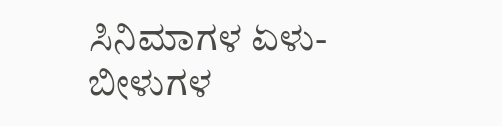ಸಿನಿಮಾಗಳ ಏಳು- ಬೀಳುಗಳ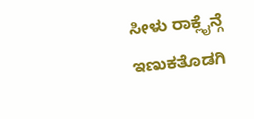ಸೀಳು ರಾಕ್ಲೈನ್ಗೆ ಇಣುಕತೊಡಗಿ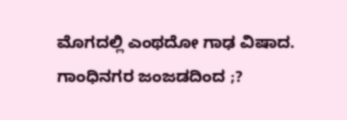ಮೊಗದಲ್ಲಿ ಎಂಥದೋ ಗಾಢ ವಿಷಾದ. ಗಾಂಧಿನಗರ ಜಂಜಡದಿಂದ ;?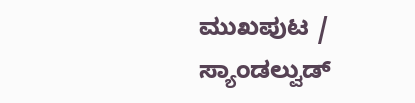ಮುಖಪುಟ / ಸ್ಯಾಂಡಲ್ವುಡ್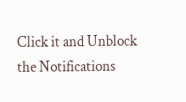Click it and Unblock the Notifications